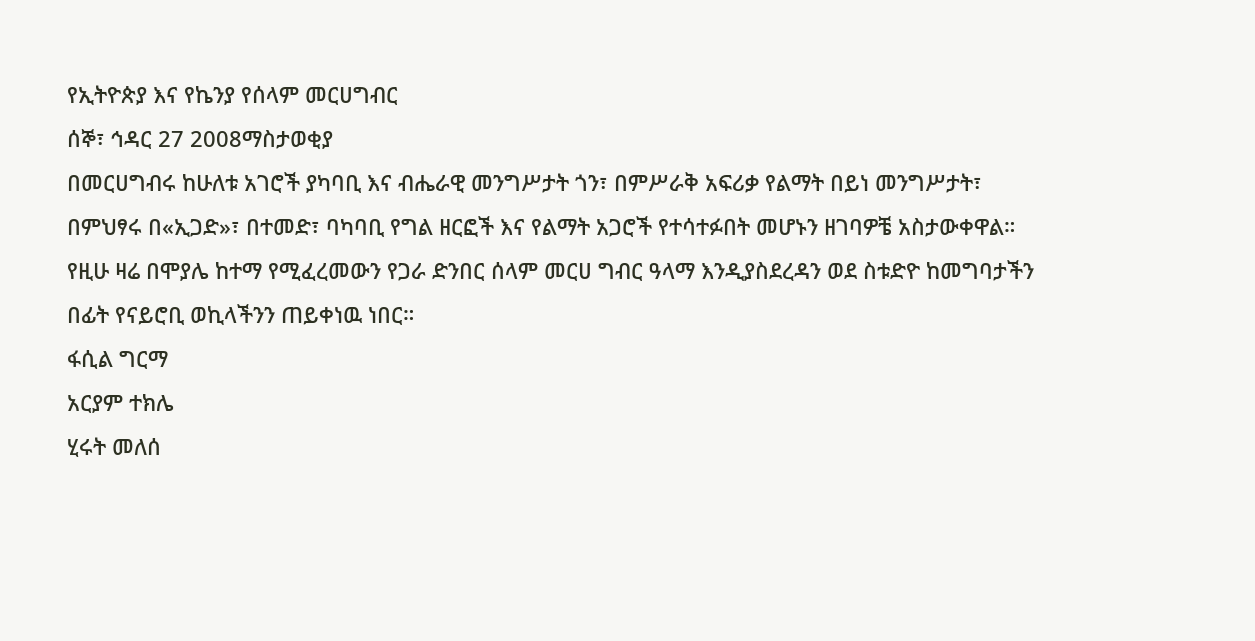የኢትዮጵያ እና የኬንያ የሰላም መርሀግብር
ሰኞ፣ ኅዳር 27 2008ማስታወቂያ
በመርሀግብሩ ከሁለቱ አገሮች ያካባቢ እና ብሔራዊ መንግሥታት ጎን፣ በምሥራቅ አፍሪቃ የልማት በይነ መንግሥታት፣ በምህፃሩ በ«ኢጋድ»፣ በተመድ፣ ባካባቢ የግል ዘርፎች እና የልማት አጋሮች የተሳተፉበት መሆኑን ዘገባዎቼ አስታውቀዋል። የዚሁ ዛሬ በሞያሌ ከተማ የሚፈረመውን የጋራ ድንበር ሰላም መርሀ ግብር ዓላማ እንዲያስደረዳን ወደ ስቱድዮ ከመግባታችን በፊት የናይሮቢ ወኪላችንን ጠይቀነዉ ነበር።
ፋሲል ግርማ
አርያም ተክሌ
ሂሩት መለሰ